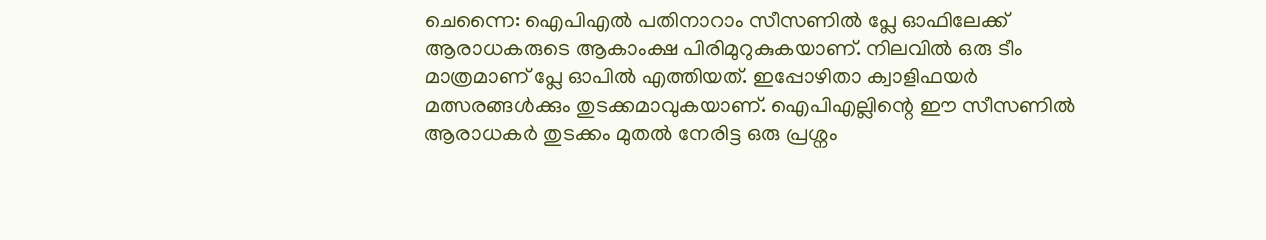ചെന്നൈ: ഐപിഎൽ പതിനാറാം സീസണിൽ പ്ലേ ഓഫിലേക്ക് ആരാധകരുടെ ആകാംക്ഷ പിരിമുറുകുകയാണ്. നിലവിൽ ഒരു ടീം മാത്രമാണ് പ്ലേ ഓപിൽ എത്തിയത്. ഇപ്പോഴിതാ ക്വാളിഫയർ മത്സരങ്ങൾക്കും തുടക്കമാവുകയാണ്. ഐപിഎല്ലിന്റെ ഈ സീസണിൽ ആരാധകർ തുടക്കം മുതൽ നേരിട്ട ഒരു പ്രശ്നം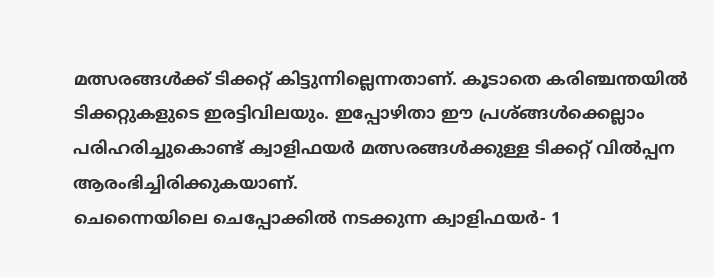മത്സരങ്ങൾക്ക് ടിക്കറ്റ് കിട്ടുന്നില്ലെന്നതാണ്. കൂടാതെ കരിഞ്ചന്തയിൽ ടിക്കറ്റുകളുടെ ഇരട്ടിവിലയും. ഇപ്പോഴിതാ ഈ പ്രശ്ങ്ങൾക്കെല്ലാം പരിഹരിച്ചുകൊണ്ട് ക്വാളിഫയർ മത്സരങ്ങൾക്കുള്ള ടിക്കറ്റ് വിൽപ്പന ആരംഭിച്ചിരിക്കുകയാണ്.
ചെന്നൈയിലെ ചെപ്പോക്കിൽ നടക്കുന്ന ക്വാളിഫയർ- 1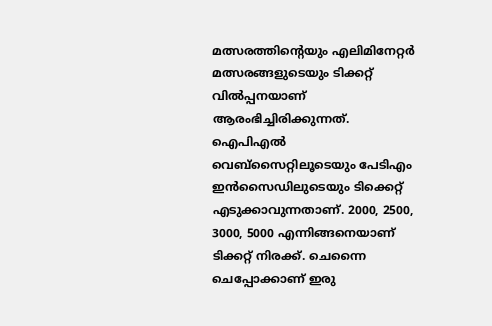മത്സരത്തിന്റെയും എലിമിനേറ്റർ മത്സരങ്ങളുടെയും ടിക്കറ്റ് വിൽപ്പനയാണ് ആരംഭിച്ചിരിക്കുന്നത്. ഐപിഎൽ വെബ്സൈറ്റിലൂടെയും പേടിഎം ഇൻസൈഡിലുടെയും ടിക്കെറ്റ് എടുക്കാവുന്നതാണ്. 2000, 2500, 3000, 5000 എന്നിങ്ങനെയാണ് ടിക്കറ്റ് നിരക്ക്. ചെന്നൈ ചെപ്പോക്കാണ് ഇരു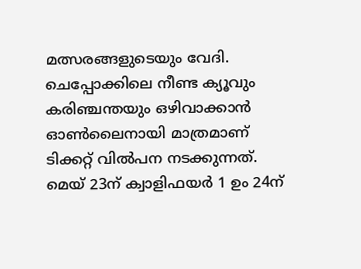മത്സരങ്ങളുടെയും വേദി. ചെപ്പോക്കിലെ നീണ്ട ക്യൂവും കരിഞ്ചന്തയും ഒഴിവാക്കാൻ ഓൺലൈനായി മാത്രമാണ് ടിക്കറ്റ് വിൽപന നടക്കുന്നത്.
മെയ് 23ന് ക്വാളിഫയർ 1 ഉം 24ന്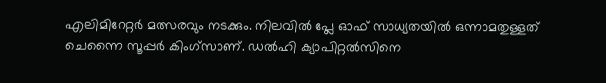എലിമിറേറ്റർ മത്സരവും നടക്കും. നിലവിൽ പ്ലേ ഓഫ് സാധ്യതയിൽ ഒന്നാമതുള്ളത് ചെന്നൈ സൂപ്പർ കിംഗ്സാണ്. ഡൽഹി ക്യാപിറ്റൽസിനെ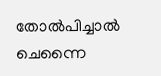തോൽപിച്ചാൽ ചെന്നൈ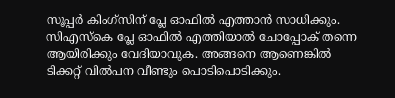സൂപ്പർ കിംഗ്സിന് പ്ലേ ഓഫിൽ എത്താൻ സാധിക്കും. സിഎസ്കെ പ്ലേ ഓഫിൽ എത്തിയാൽ ചോപ്പോക് തന്നെ ആയിരിക്കും വേദിയാവുക. അങ്ങനെ ആണെങ്കിൽ ടിക്കറ്റ് വിൽപന വീണ്ടും പൊടിപൊടിക്കും.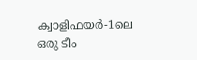ക്വാളിഫയർ-1ലെ ഒരു ടീം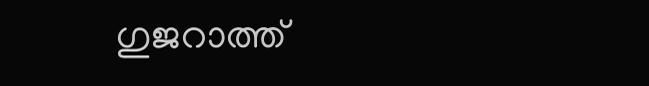ഗുജറാത്ത്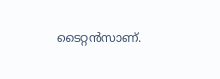ടൈറ്റൻസാണ്.